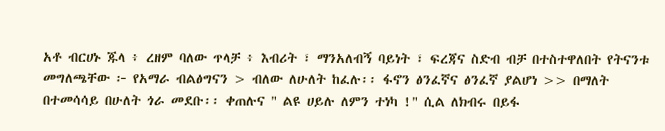አቶ ብርሀኑ ጁላ ፥ ረዘም ባለው ጥላቻ ፥ እብሪት ፣ ማንአለብኝ ባይነት ፣ ፍረጃና ስድብ ብቻ በተስተዋለበት የትናንቱ መግለጫቸው ፦ የአማራ ብልፅግናን > ብለው ለሁለት ከፈሉ፡፡ ፋኖን ፅንፈኛና ፅንፈኛ ያልሆነ >> በማለት በተመሳሳይ በሁለት ጎራ መደቡ፡፡ ቀጠሉና " ልዩ ሀይሉ ለምን ተነካ !" ሲል ለክብሩ በይፋ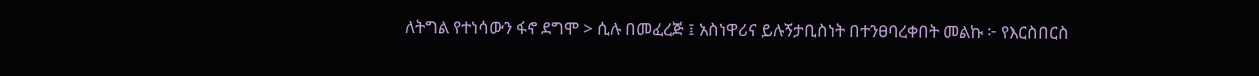ለትግል የተነሳውን ፋኖ ደግሞ > ሲሉ በመፈረጅ ፤ አስነዋሪና ይሉኝታቢስነት በተንፀባረቀበት መልኩ ፦ የእርስበርስ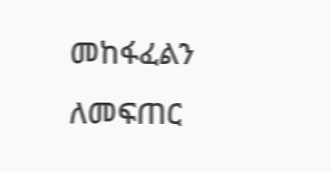መከፋፈልን ለመፍጠር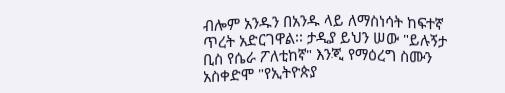ብሎም አንዱን በአንዱ ላይ ለማስነሳት ከፍተኛ ጥረት አድርገዋል፡፡ ታዲያ ይህን ሠው "ይሉኝታ ቢስ የሴራ ፖለቲከኛ" እንጂ የማዕረግ ስሙን አስቀድሞ "የኢትዮጵያ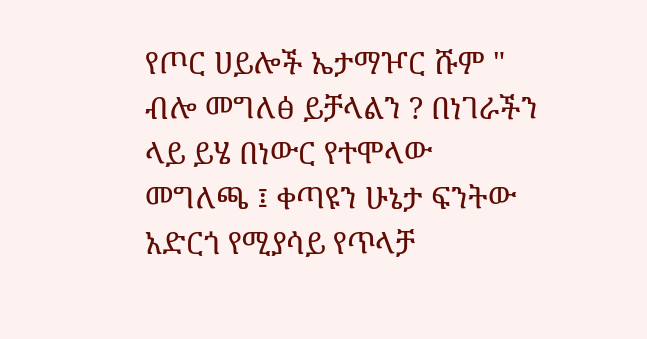የጦር ሀይሎች ኤታማዦር ሹም " ብሎ መግለፅ ይቻላልን ? በነገራችን ላይ ይሄ በነውር የተሞላው መግለጫ ፤ ቀጣዩን ሁኔታ ፍንትው አድርጎ የሚያሳይ የጥላቻ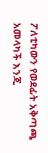ፖለቲካውን የወደፊት አቅጣጫ አመላካች እንጂ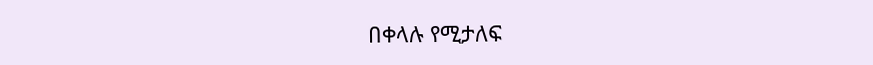በቀላሉ የሚታለፍ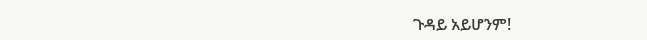ጉዳይ አይሆንም!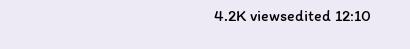4.2K viewsedited 12:10